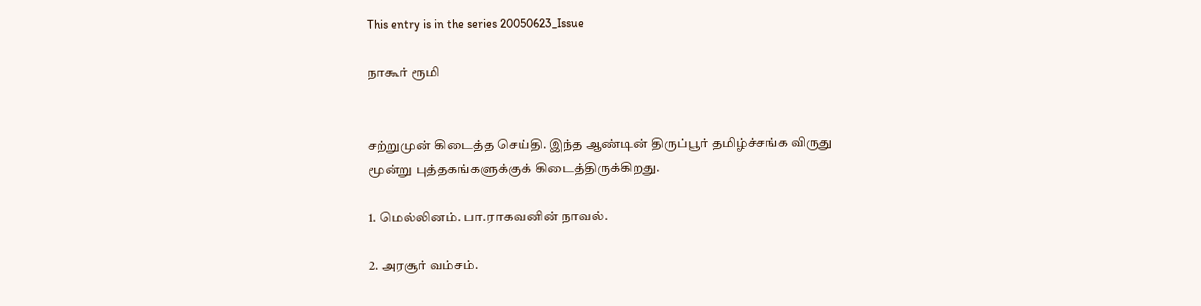This entry is in the series 20050623_Issue

நாகூர் ரூமி


சற்றுமுன் கிடைத்த செய்தி. இந்த ஆண்டின் திருப்பூர் தமிழ்ச்சங்க விருது மூன்று புத்தகங்களுக்குக் கிடைத்திருக்கிறது.

1. மெல்லினம். பா.ராகவனின் நாவல்.

2. அரசூர் வம்சம்.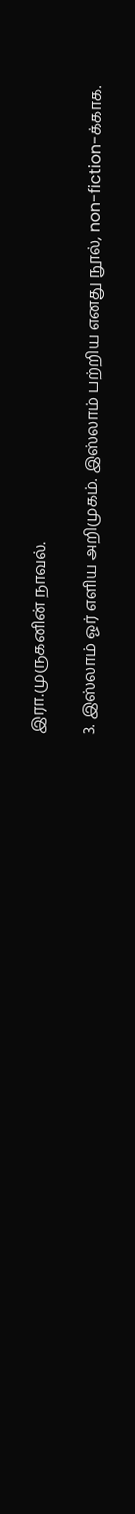இரா.முருகனின் நாவல்.

3. இஸ்லாம் ஓர் எளிய அறிமுகம். இஸ்லாம் பற்றிய எனது நூல், non-fiction-க்காக.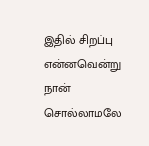இதில் சிறப்பு என்னவென்று நான் சொல்லாமலே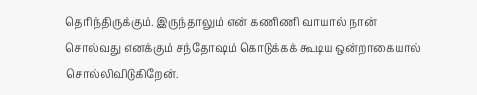தெரிந்திருக்கும். இருந்தாலும் என் கணிணி வாயால் நான் சொல்வது எனக்கும் சந்தோஷம் கொடுக்கக் கூடிய ஒன்றாகையால் சொல்லிவிடுகிறேன்.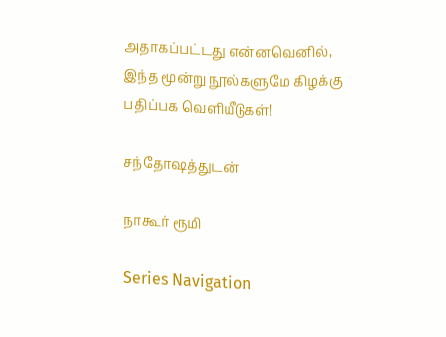அதாகப்பட்டது என்னவெனில், இந்த மூன்று நூல்களுமே கிழக்கு பதிப்பக வெளியீடுகள்!

சந்தோஷத்துடன்

நாகூர் ரூமி

Series Navigation